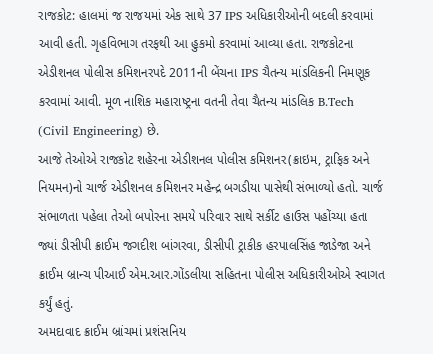રાજકોટ: હાલમાં જ રાજયમાં એક સાથે 37 IPS અધિકારીઓની બદલી કરવામાં આવી હતી. ગૃહવિભાગ તરફથી આ હુકમો કરવામાં આવ્યા હતા. રાજકોટના એડીશનલ પોલીસ કમિશનરપદે 2011ની બેંચના IPS ચૈતન્ય માંડલિકની નિમણૂક કરવામાં આવી. મૂળ નાશિક મહારાષ્ટ્રના વતની તેવા ચૈતન્ય માંડલિક B.Tech (Civil Engineering) છે.
આજે તેઓએ રાજકોટ શહેરના એડીશનલ પોલીસ કમિશનર(ક્રાઇમ, ટ્રાફિક અને નિયમન)નો ચાર્જ એડીશનલ કમિશનર મહેન્દ્ર બગડીયા પાસેથી સંભાળ્યો હતો. ચાર્જ સંભાળતા પહેલા તેઓ બપોરના સમયે પરિવાર સાથે સર્કીટ હાઉસ પહોંચ્યા હતા જ્યાં ડીસીપી ક્રાઈમ જગદીશ બાંગરવા, ડીસીપી ટ્રાકીક હરપાલસિંહ જાડેજા અને ક્રાઈમ બ્રાન્ચ પીઆઈ એમ.આર.ગોંડલીયા સહિતના પોલીસ અધિકારીઓએ સ્વાગત કર્યું હતું.
અમદાવાદ ક્રાઈમ બ્રાંચમાં પ્રશંસનિય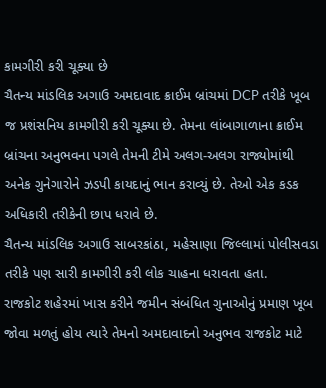કામગીરી કરી ચૂક્યા છે
ચૈતન્ય માંડલિક અગાઉ અમદાવાદ ક્રાઈમ બ્રાંચમાં DCP તરીકે ખૂબ જ પ્રશંસનિય કામગીરી કરી ચૂક્યા છે. તેમના લાંબાગાળાના ક્રાઈમ બ્રાંચના અનુભવના પગલે તેમની ટીમે અલગ-અલગ રાજ્યોમાંથી અનેક ગુનેગારોને ઝડપી કાયદાનું ભાન કરાવ્યું છે. તેઓ એક કડક અધિકારી તરીકેની છાપ ધરાવે છે.
ચૈતન્ય માંડલિક અગાઉ સાબરકાંઠા, મહેસાણા જિલ્લામાં પોલીસવડા તરીકે પણ સારી કામગીરી કરી લોક ચાહના ધરાવતા હતા.
રાજકોટ શહેરમાં ખાસ કરીને જમીન સંબંધિત ગુનાઓનું પ્રમાણ ખૂબ જોવા મળતું હોય ત્યારે તેમનો અમદાવાદનો અનુભવ રાજકોટ માટે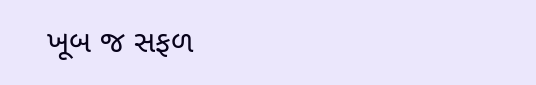ખૂબ જ સફળ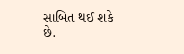સાબિત થઈ શકે છે.